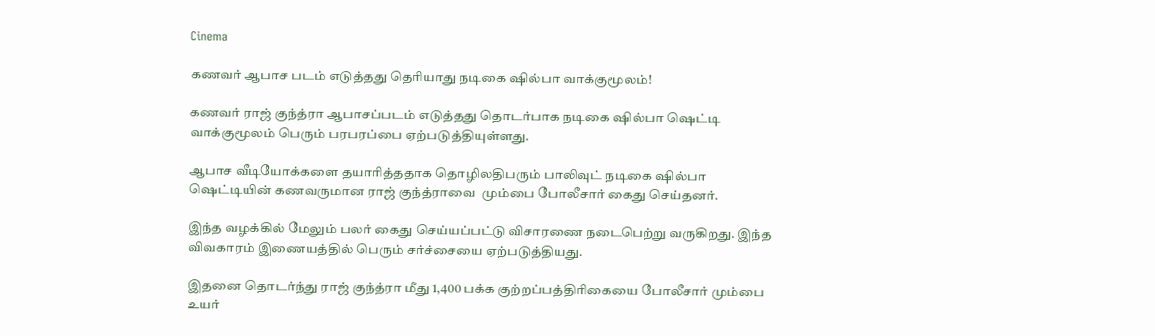Cinema

கணவர் ஆபாச படம் எடுத்தது தெரியாது நடிகை ஷில்பா வாக்குமூலம்!

கணவர் ராஜ் குந்த்ரா ஆபாசப்படம் எடுத்தது தொடர்பாக நடிகை ஷில்பா ஷெட்டி வாக்குமூலம் பெரும் பரபரப்பை ஏற்படுத்தியுள்ளது.

ஆபாச வீடியோக்களை தயாரித்ததாக தொழிலதிபரும் பாலிவுட் நடிகை ஷில்பா ஷெட்டியின் கணவருமான ராஜ் குந்த்ராவை  மும்பை போலீசார் கைது செய்தனர்.

இந்த வழக்கில் மேலும் பலர் கைது செய்யப்பட்டு விசாரணை நடைபெற்று வருகிறது. இந்த விவகாரம் இணையத்தில் பெரும் சர்ச்சையை ஏற்படுத்தியது.

இதனை தொடர்ந்து ராஜ் குந்த்ரா மீது 1,400 பக்க குற்றப்பத்திரிகையை போலீசார் மும்பை உயர்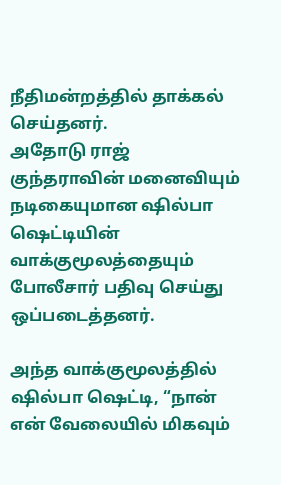நீதிமன்றத்தில் தாக்கல் செய்தனர்.
அதோடு ராஜ் குந்தராவின் மனைவியும் நடிகையுமான ஷில்பா ஷெட்டியின் வாக்குமூலத்தையும் போலீசார் பதிவு செய்து ஒப்படைத்தனர்.

அந்த வாக்குமூலத்தில் ஷில்பா ஷெட்டி, “நான் என் வேலையில் மிகவும்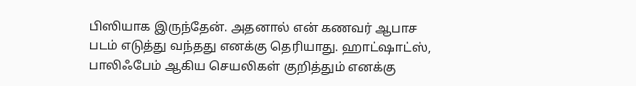பிஸியாக இருந்தேன். அதனால் என் கணவர் ஆபாச படம் எடுத்து வந்தது எனக்கு தெரியாது. ஹாட்ஷாட்ஸ், பாலிஃபேம் ஆகிய செயலிகள் குறித்தும் எனக்கு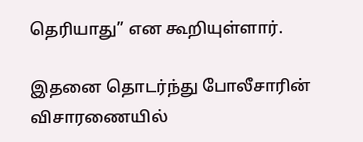தெரியாது” என கூறியுள்ளார்.

இதனை தொடர்ந்து போலீசாரின் விசாரணையில்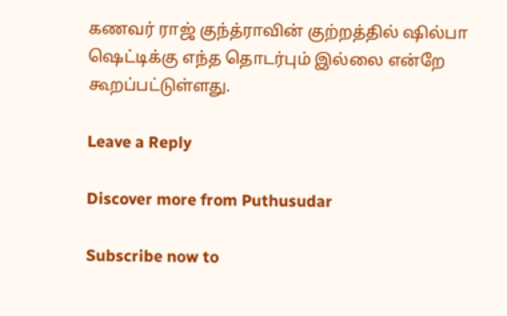கணவர் ராஜ் குந்த்ராவின் குற்றத்தில் ஷில்பா ஷெட்டிக்கு எந்த தொடர்பும் இல்லை என்றே கூறப்பட்டுள்ளது.

Leave a Reply

Discover more from Puthusudar

Subscribe now to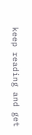keep reading and get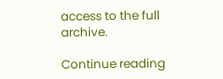access to the full archive.

Continue reading